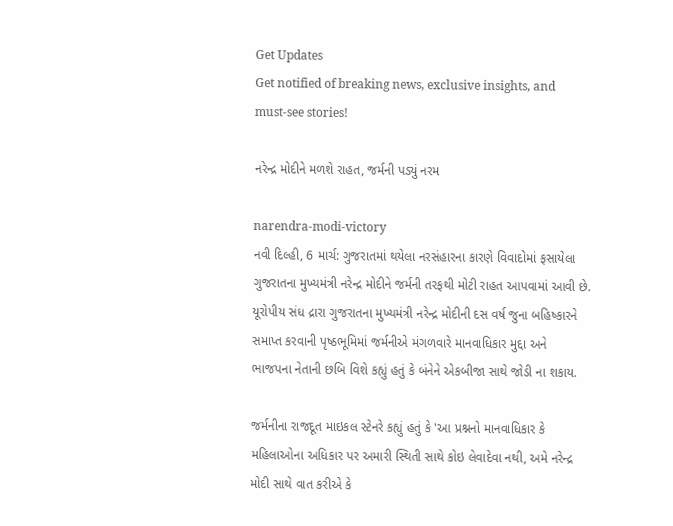Get Updates
Get notified of breaking news, exclusive insights, and must-see stories!

નરેન્દ્ર મોદીને મળશે રાહત, જર્મની પડ્યું નરમ

narendra-modi-victory
નવી દિલ્હી, 6 માર્ચ: ગુજરાતમાં થયેલા નરસંહારના કારણે વિવાદોમાં ફસાયેલા ગુજરાતના મુખ્યમંત્રી નરેન્દ્ર મોદીને જર્મની તરફથી મોટી રાહત આપવામાં આવી છે. યૂરોપીય સંધ દ્રારા ગુજરાતના મુખ્યમંત્રી નરેન્દ્ર મોદીની દસ વર્ષ જુના બહિષ્કારને સમાપ્ત કરવાની પૃષ્ઠભૂમિમાં જર્મનીએ મંગળવારે માનવાધિકાર મુદ્દા અને ભાજપના નેતાની છબિ વિશે કહ્યું હતું કે બંનેને એકબીજા સાથે જોડી ના શકાય.

જર્મનીના રાજદૂત માઇકલ સ્ટેનરે કહ્યું હતું કે 'આ પ્રશ્નનો માનવાધિકાર કે મહિલાઓના અધિકાર પર અમારી સ્થિતી સાથે કોઇ લેવાદેવા નથી, અમે નરેન્દ્ર મોદી સાથે વાત કરીએ કે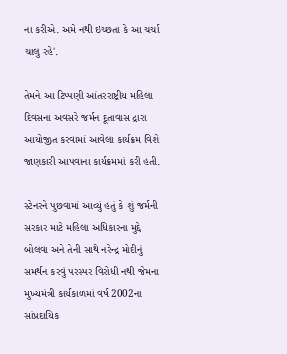ના કરીએ. અમે નથી ઇચ્છતા કે આ ચર્ચા ચાલુ રહે'.

તેમને આ ટિપ્પણી આંતરરાષ્ટ્રીય મહિલા દિવસના અવસરે જર્મન દૂતાવાસ દ્રારા આયોજીત કરવામાં આવેલા કાર્યક્રમ વિશે જાણકારી આપવાના કાર્યક્રમમાં કરી હતી.

સ્ટેનરને પુછવામાં આવ્યું હતું કે શું જર્મની સરકાર માટે મહિલા અધિકારના મુદ્દે બોલવા અને તેની સાથે નરેન્દ્ર મોદીનું સમર્થન કરવું પરસ્પર વિરોધી નથી જેમના મુખ્યમંત્રી કાર્યકાળમાં વર્ષ 2002ના સાંપ્રદાયિક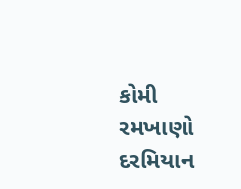કોમી રમખાણો દરમિયાન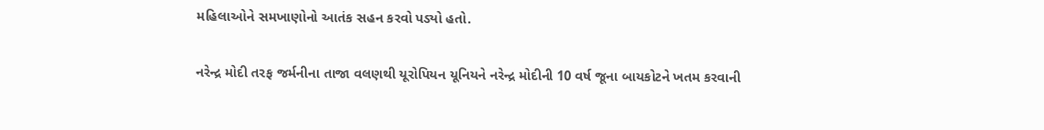મહિલાઓને સમખાણોનો આતંક સહન કરવો પડ્યો હતો.

નરેન્દ્ર મોદી તરફ જર્મનીના તાજા વલણથી યૂરોપિયન યૂનિયને નરેન્દ્ર મોદીની 10 વર્ષ જૂના બાયકોટને ખતમ કરવાની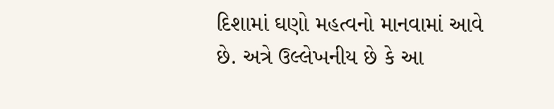દિશામાં ઘણો મહત્વનો માનવામાં આવે છે. અત્રે ઉલ્લેખનીય છે કે આ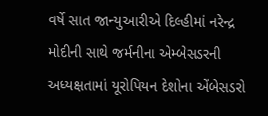વર્ષે સાત જાન્યુઆરીએ દિલ્હીમાં નરેન્દ્ર મોદીની સાથે જર્મનીના એમ્બેસડરની અધ્યક્ષતામાં યૂરોપિયન દેશોના એંબેસડરો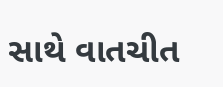સાથે વાતચીત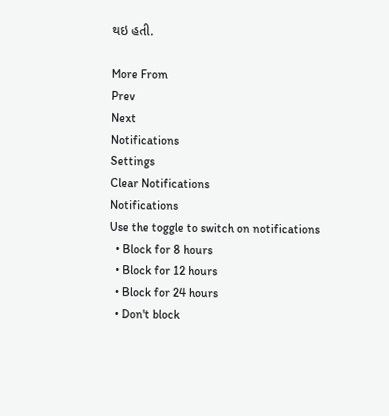થઇ હતી.

More From
Prev
Next
Notifications
Settings
Clear Notifications
Notifications
Use the toggle to switch on notifications
  • Block for 8 hours
  • Block for 12 hours
  • Block for 24 hours
  • Don't block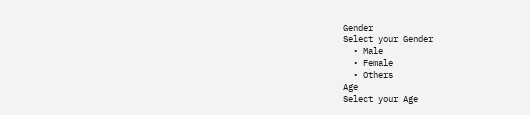Gender
Select your Gender
  • Male
  • Female
  • Others
Age
Select your Age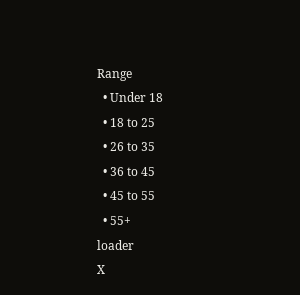Range
  • Under 18
  • 18 to 25
  • 26 to 35
  • 36 to 45
  • 45 to 55
  • 55+
loader
X